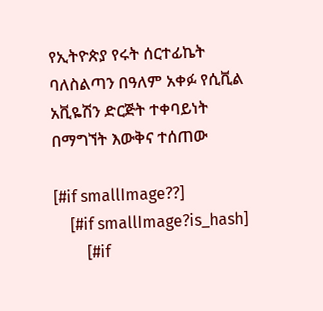የኢትዮጵያ የሩት ሰርተፊኬት ባለስልጣን በዓለም አቀፉ የሲቪል አቪዬሽን ድርጅት ተቀባይነት በማግኘት እውቅና ተሰጠው

[#if smallImage??]
    [#if smallImage?is_hash]
        [#if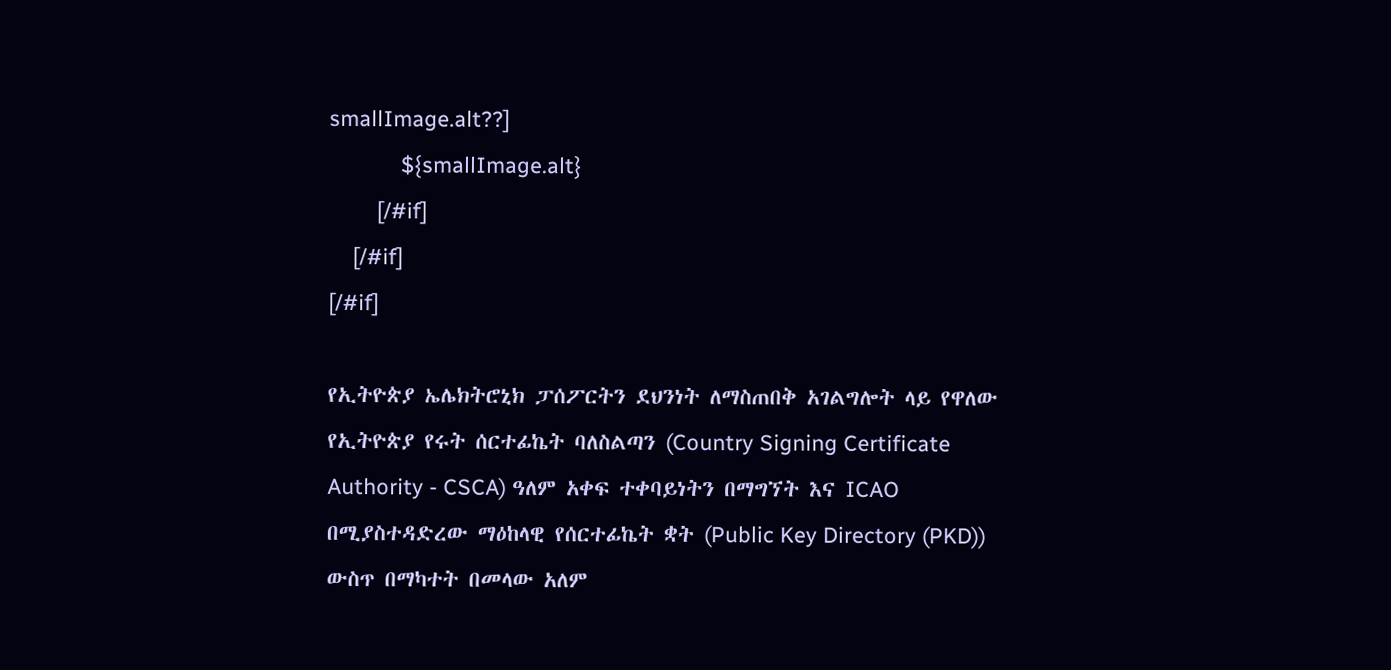smallImage.alt??]
            ${smallImage.alt}
        [/#if]
    [/#if]
[/#if]

የኢትዮጵያ ኤሌክትሮኒክ ፓሰፖርትን ደህንነት ለማስጠበቅ አገልግሎት ላይ የዋለው የኢትዮጵያ የሩት ሰርተፊኬት ባለስልጣን (Country Signing Certificate Authority - CSCA) ዓለም አቀፍ ተቀባይነትን በማግኘት እና ICAO በሚያስተዳድረው ማዕከላዊ የሰርተፊኬት ቋት (Public Key Directory (PKD)) ውስጥ በማካተት በመላው አለም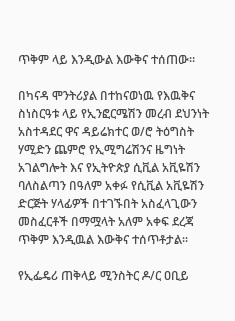ጥቅም ላይ እንዲውል እውቅና ተሰጠው።

በካናዳ ሞንትሪያል በተከናወነዉ የእዉቅና ስነስርዓቱ ላይ የኢንፎርሜሽን መረብ ደህንነት አስተዳደር ዋና ዳይሬክተር ወ/ሮ ትዕግስት ሃሚድን ጨምሮ የኢሚግሬሽንና ዜግነት አገልግሎት እና የኢትዮጵያ ሲቪል አቪዬሽን ባለስልጣን በዓለም አቀፉ የሲቪል አቪዬሽን ድርጅት ሃላፊዎች በተገኙበት አስፈላጊውን መስፈርቶች በማሟላት አለም አቀፍ ደረጃ ጥቅም እንዲዉል እውቅና ተሰጥቶታል፡፡

የኢፌዴሪ ጠቅላይ ሚንስትር ዶ/ር ዐቢይ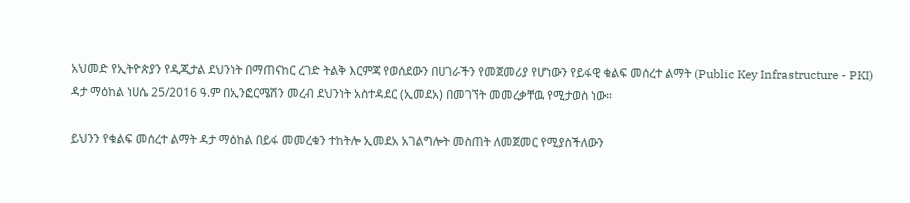አህመድ የኢትዮጵያን የዲጂታል ደህንነት በማጠናከር ረገድ ትልቅ እርምጃ የወሰደውን በሀገራችን የመጀመሪያ የሆነውን የይፋዊ ቁልፍ መሰረተ ልማት (Public Key Infrastructure - PKI) ዳታ ማዕከል ነሀሴ 25/2016 ዓ.ም በኢንፎርሜሽን መረብ ደህንነት አስተዳደር (ኢመደአ) በመገኘት መመረቃቸዉ የሚታወስ ነው።

ይህንን የቁልፍ መሰረተ ልማት ዳታ ማዕከል በይፋ መመረቁን ተከትሎ ኢመደአ አገልግሎት መስጠት ለመጀመር የሚያስችለውን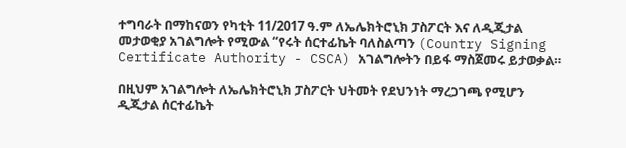ተግባራት በማከናወን የካቲት 11/2017 ዓ.ም ለኤሌክትሮኒክ ፓስፖርት እና ለዲጂታል መታወቂያ አገልግሎት የሚውል “የሩት ሰርተፊኬት ባለስልጣን (Country Signing Certificate Authority - CSCA) አገልግሎትን በይፋ ማስጀመሩ ይታወቃል።

በዚህም አገልግሎት ለኤሌክትሮኒክ ፓስፖርት ህትመት የደህንነት ማረጋገጫ የሚሆን ዲጂታል ሰርተፊኬት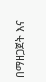በማዘጋጀት እና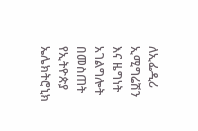ለኢፌዲሪ ኢሚግሬሽን እና ዜግነት አገልግሎት በመስጠት የኢትዮጵያ ኤሌክትሮኒክ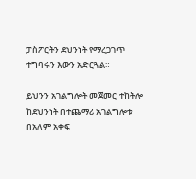ፓስፖርትን ደህንነት የማረጋገጥ ተግባሩን እውን አድርጓል።

ይህንን አገልግሎት መጀመር ተከትሎ ከደህንነት በተጨማሪ አገልግሎቱ በአለም አቀፍ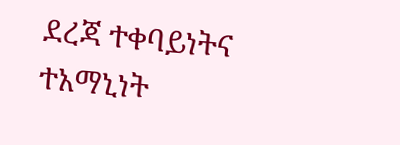ደረጃ ተቀባይነትና ተአማኒነት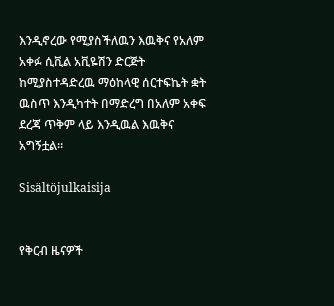እንዲኖረው የሚያስችለዉን እዉቅና የአለም አቀፉ ሲቪል አቪዬሽን ድርጅት ከሚያስተዳድረዉ ማዕከላዊ ሰርተፍኬት ቋት ዉስጥ እንዲካተት በማድረግ በአለም አቀፍ ደረጃ ጥቅም ላይ እንዲዉል እዉቅና አግኝቷል።

Sisältöjulkaisija


የቅርብ ዜናዎች